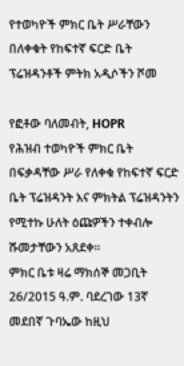የተወካዮች ምክር ቤት ሥራቸውን በለቀቁት የከፍተኛ ፍርድ ቤት ፕሬዝዳንቶች ምትክ አዲሶችን ሾመ

የፎቶው ባለመብት, HOPR
የሕዝብ ተወካዮች ምክር ቤት በፍቃዳቸው ሥራ የለቀቁ የከፍተኛ ፍርድ ቤት ፕሬዝዳንት እና ምክትል ፕሬዝዳንትን የሚተኩ ሁለት ዕጩዎችን ተቀብሎ ሹመታቸውን አጸደቀ።
ምክር ቤቱ ዛሬ ማክሰኞ መጋቢት 26/2015 ዓ.ም. ባደረገው 13ኛ መደበኛ ጉባኤው ከዚህ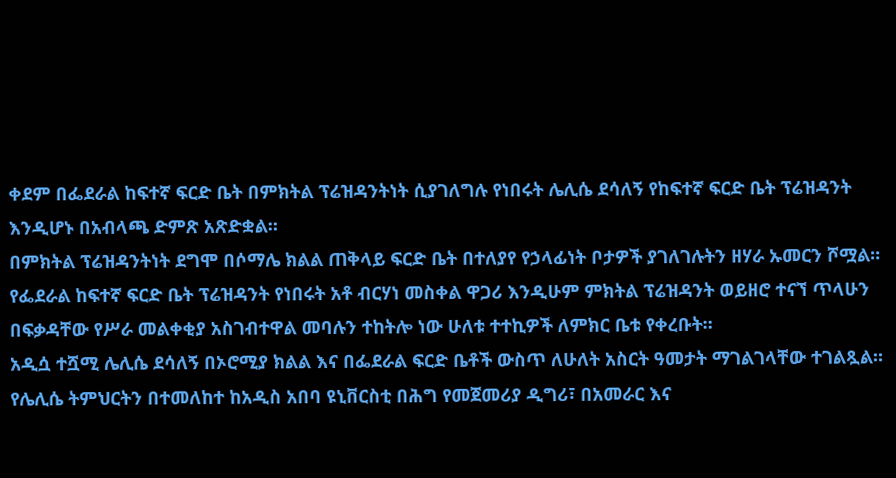ቀደም በፌደራል ከፍተኛ ፍርድ ቤት በምክትል ፕሬዝዳንትነት ሲያገለግሉ የነበሩት ሌሊሴ ደሳለኝ የከፍተኛ ፍርድ ቤት ፕሬዝዳንት እንዲሆኑ በአብላጫ ድምጽ አጽድቋል።
በምክትል ፕሬዝዳንትነት ደግሞ በሶማሌ ክልል ጠቅላይ ፍርድ ቤት በተለያየ የኃላፊነት ቦታዎች ያገለገሉትን ዘሃራ ኡመርን ሾሟል።
የፌደራል ከፍተኛ ፍርድ ቤት ፕሬዝዳንት የነበሩት አቶ ብርሃነ መስቀል ዋጋሪ እንዲሁም ምክትል ፕሬዝዳንት ወይዘሮ ተናኘ ጥላሁን በፍቃዳቸው የሥራ መልቀቂያ አስገብተዋል መባሉን ተከትሎ ነው ሁለቱ ተተኪዎች ለምክር ቤቱ የቀረቡት።
አዲሷ ተሿሚ ሌሊሴ ደሳለኝ በኦሮሚያ ክልል እና በፌደራል ፍርድ ቤቶች ውስጥ ለሁለት አስርት ዓመታት ማገልገላቸው ተገልጿል።
የሌሊሴ ትምህርትን በተመለከተ ከአዲስ አበባ ዩኒቨርስቲ በሕግ የመጀመሪያ ዲግሪ፣ በአመራር እና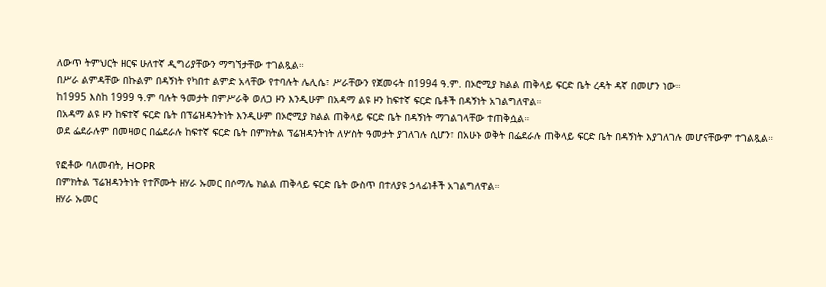ለውጥ ትምህርት ዘርፍ ሁለተኛ ዲግሪያቸውን ማግኘታቸው ተገልጿል።
በሥራ ልምዳቸው በኩልም በዳኝነት የካበተ ልምድ አላቸው የተባሉት ሌሊሴ፣ ሥራቸውን የጀመሩት በ1994 ዓ.ም. በኦሮሚያ ክልል ጠቅላይ ፍርድ ቤት ረዳት ዳኛ በመሆን ነው።
ከ1995 እስከ 1999 ዓ.ም ባሉት ዓመታት በምሥራቅ ወለጋ ዞን እንዲሁም በአዳማ ልዩ ዞን ከፍተኛ ፍርድ ቤቶች በዳኝነት አገልግለዋል።
በአዳማ ልዩ ዞን ከፍተኛ ፍርድ ቤት በፕሬዝዳንትነት እንዲሁም በኦሮሚያ ክልል ጠቅላይ ፍርድ ቤት በዳኝነት ማገልገላቸው ተጠቅሷል።
ወደ ፌደራሉም በመዛወር በፌደራሉ ከፍተኛ ፍርድ ቤት በምክትል ፕሬዝዳንትነት ለሦስት ዓመታት ያገለገሉ ሲሆን፣ በአሁኑ ወቅት በፌደራሉ ጠቅላይ ፍርድ ቤት በዳኝነት እያገለገሉ መሆናቸውም ተገልጿል።

የፎቶው ባለመብት, HOPR
በምክትል ፕሬዝዳንትነት የተሾሙት ዘሃራ ኡመር በሶማሌ ክልል ጠቅላይ ፍርድ ቤት ውስጥ በተለያዩ ኃላፊነቶች አገልግለዋል።
ዘሃራ ኡመር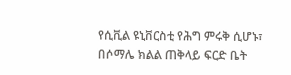የሲቪል ዩኒቨርስቲ የሕግ ምሩቅ ሲሆኑ፣ በሶማሌ ክልል ጠቅላይ ፍርድ ቤት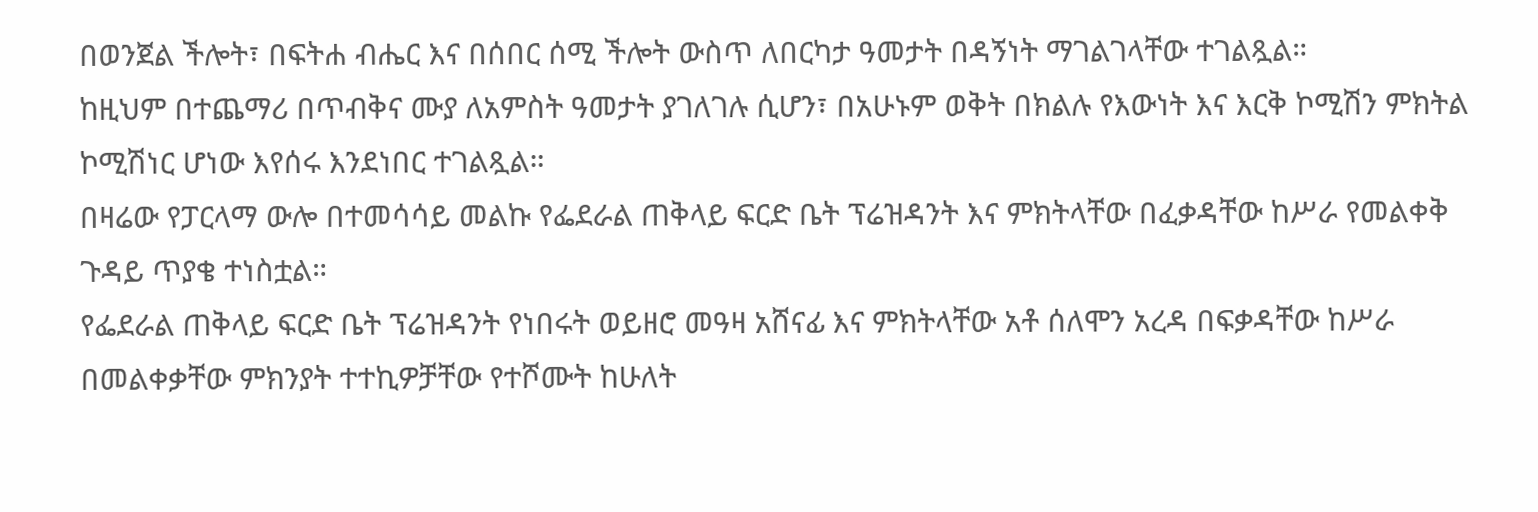በወንጀል ችሎት፣ በፍትሐ ብሔር እና በሰበር ሰሚ ችሎት ውስጥ ለበርካታ ዓመታት በዳኝነት ማገልገላቸው ተገልጿል።
ከዚህም በተጨማሪ በጥብቅና ሙያ ለአምስት ዓመታት ያገለገሉ ሲሆን፣ በአሁኑም ወቅት በክልሉ የእውነት እና እርቅ ኮሚሽን ምክትል ኮሚሽነር ሆነው እየሰሩ እንደነበር ተገልጿል።
በዛሬው የፓርላማ ውሎ በተመሳሳይ መልኩ የፌደራል ጠቅላይ ፍርድ ቤት ፕሬዝዳንት እና ምክትላቸው በፈቃዳቸው ከሥራ የመልቀቅ ጉዳይ ጥያቄ ተነስቷል።
የፌደራል ጠቅላይ ፍርድ ቤት ፕሬዝዳንት የነበሩት ወይዘሮ መዓዛ አሸናፊ እና ምክትላቸው አቶ ሰለሞን አረዳ በፍቃዳቸው ከሥራ በመልቀቃቸው ምክንያት ተተኪዎቻቸው የተሾሙት ከሁለት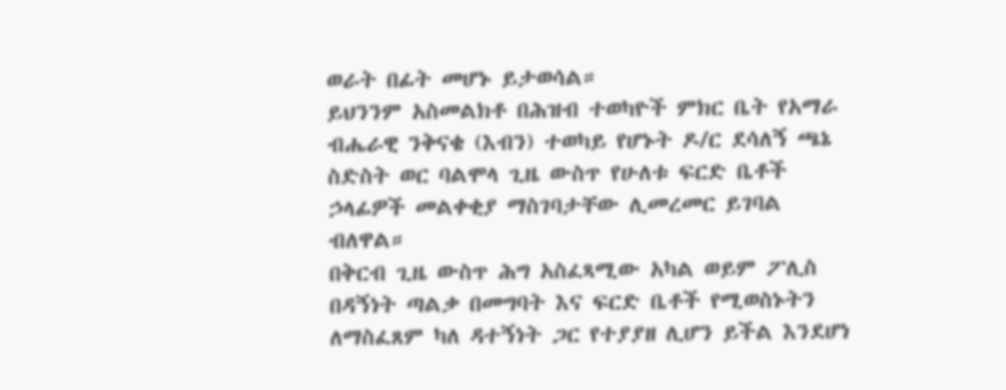ወራት በፊት መሆኑ ይታወሳል።
ይህንንም አስመልክቶ በሕዝብ ተወካዮች ምክር ቤት የአማራ ብሔራዊ ንቅናቄ (እብን) ተወካይ የሆኑት ዶ/ር ደሳለኝ ጫኔ ስድስት ወር ባልሞላ ጊዜ ውስጥ የሁለቱ ፍርድ ቤቶች ኃላፊዎች መልቀቂያ ማስገባታቸው ሊመረመር ይገባል ብለዋል።
በቅርብ ጊዜ ውስጥ ሕግ አስፈጻሚው አካል ወይም ፖሊስ በዳኝነት ጣልቃ በመግባት እና ፍርድ ቤቶች የሚወስኑትን ለማስፈጸም ካለ ዳተኝነት ጋር የተያያዘ ሊሆን ይችል እንደሆነ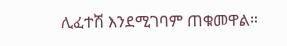ሊፈተሽ እንደሚገባም ጠቁመዋል።